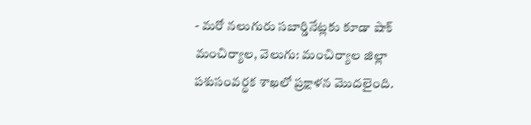- మరో నలుగురు సబార్డినేట్లకు కూడా షాక్
మంచిర్యాల, వెలుగు: మంచిర్యాల జిల్లా పశుసంవర్ధక శాఖలో ప్రక్షాళన మొదలైంది.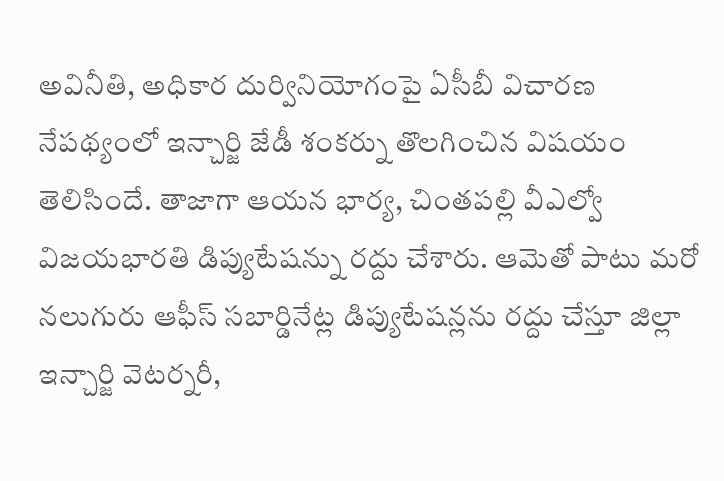అవినీతి, అధికార దుర్వినియోగంపై ఏసీబీ విచారణ నేపథ్యంలో ఇన్చార్జి జేడీ శంకర్ను తొలగించిన విషయం తెలిసిందే. తాజాగా ఆయన భార్య, చింతపల్లి వీఎల్వో విజయభారతి డిప్యుటేషన్ను రద్దు చేశారు. ఆమెతో పాటు మరో నలుగురు ఆఫీస్ సబార్డినేట్ల డిప్యుటేషన్లను రద్దు చేస్తూ జిల్లా ఇన్చార్జి వెటర్నరీ,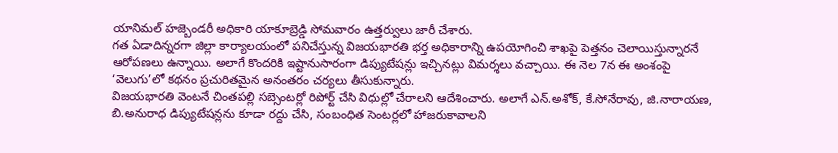యానిమల్ హజ్బెండరీ అధికారి యాకూబ్రెడ్డి సోమవారం ఉత్తర్వులు జారీ చేశారు.
గత ఏడాదిన్నరగా జిల్లా కార్యాలయంలో పనిచేస్తున్న విజయభారతి భర్త అధికారాన్ని ఉపయోగించి శాఖపై పెత్తనం చెలాయిస్తున్నారనే ఆరోపణలు ఉన్నాయి. అలాగే కొందరికి ఇష్టానుసారంగా డిప్యుటేషన్లు ఇచ్చినట్లు విమర్శలు వచ్చాయి. ఈ నెల 7న ఈ అంశంపై ‘వెలుగు’లో కథనం ప్రచురితమైన అనంతరం చర్యలు తీసుకున్నారు.
విజయభారతి వెంటనే చింతపల్లి సబ్సెంటర్లో రిపోర్ట్ చేసి విధుల్లో చేరాలని ఆదేశించారు. అలాగే ఎన్.అశోక్, కే.సోనేరావు, జి.నారాయణ, బి.అనురాధ డిప్యుటేషన్లను కూడా రద్దు చేసి, సంబంధిత సెంటర్లలో హాజరుకావాలని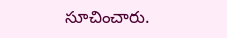సూచించారు.